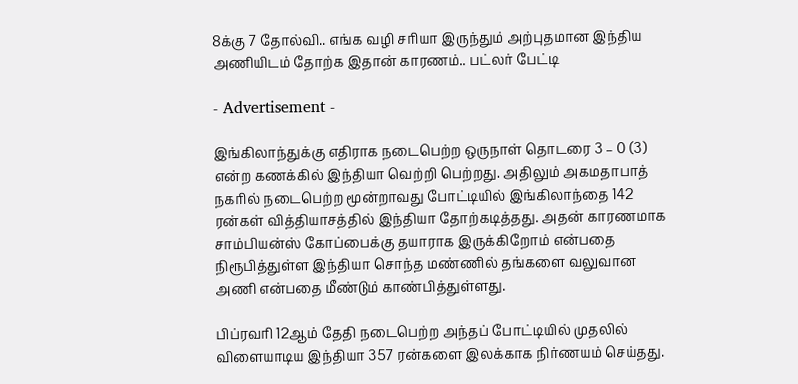8க்கு 7 தோல்வி.. எங்க வழி சரியா இருந்தும் அற்புதமான இந்திய அணியிடம் தோற்க இதான் காரணம்.. பட்லர் பேட்டி

- Advertisement -

இங்கிலாந்துக்கு எதிராக நடைபெற்ற ஒருநாள் தொடரை 3 – 0 (3) என்ற கணக்கில் இந்தியா வெற்றி பெற்றது. அதிலும் அகமதாபாத் நகரில் நடைபெற்ற மூன்றாவது போட்டியில் இங்கிலாந்தை 142 ரன்கள் வித்தியாசத்தில் இந்தியா தோற்கடித்தது. அதன் காரணமாக சாம்பியன்ஸ் கோப்பைக்கு தயாராக இருக்கிறோம் என்பதை நிரூபித்துள்ள இந்தியா சொந்த மண்ணில் தங்களை வலுவான அணி என்பதை மீண்டும் காண்பித்துள்ளது.

பிப்ரவரி 12ஆம் தேதி நடைபெற்ற அந்தப் போட்டியில் முதலில் விளையாடிய இந்தியா 357 ரன்களை இலக்காக நிர்ணயம் செய்தது.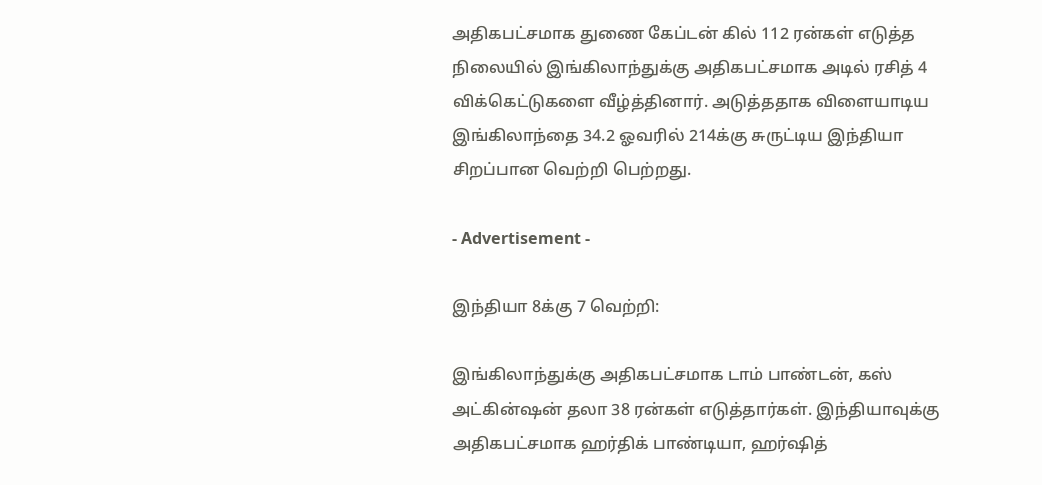அதிகபட்சமாக துணை கேப்டன் கில் 112 ரன்கள் எடுத்த நிலையில் இங்கிலாந்துக்கு அதிகபட்சமாக அடில் ரசித் 4 விக்கெட்டுகளை வீழ்த்தினார். அடுத்ததாக விளையாடிய இங்கிலாந்தை 34.2 ஓவரில் 214க்கு சுருட்டிய இந்தியா சிறப்பான வெற்றி பெற்றது.

- Advertisement -

இந்தியா 8க்கு 7 வெற்றி:

இங்கிலாந்துக்கு அதிகபட்சமாக டாம் பாண்டன், கஸ் அட்கின்ஷன் தலா 38 ரன்கள் எடுத்தார்கள். இந்தியாவுக்கு அதிகபட்சமாக ஹர்திக் பாண்டியா, ஹர்ஷித்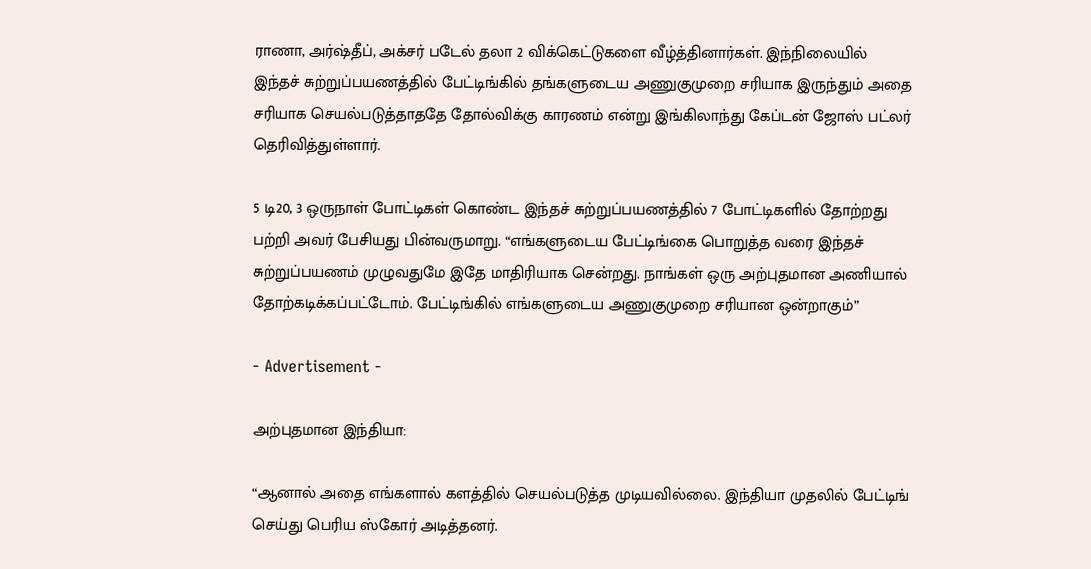ராணா, அர்ஷ்தீப், அக்சர் படேல் தலா 2 விக்கெட்டுகளை வீழ்த்தினார்கள். இந்நிலையில் இந்தச் சுற்றுப்பயணத்தில் பேட்டிங்கில் தங்களுடைய அணுகுமுறை சரியாக இருந்தும் அதை சரியாக செயல்படுத்தாததே தோல்விக்கு காரணம் என்று இங்கிலாந்து கேப்டன் ஜோஸ் பட்லர் தெரிவித்துள்ளார்.

5 டி20, 3 ஒருநாள் போட்டிகள் கொண்ட இந்தச் சுற்றுப்பயணத்தில் 7 போட்டிகளில் தோற்றது பற்றி அவர் பேசியது பின்வருமாறு. “எங்களுடைய பேட்டிங்கை பொறுத்த வரை இந்தச் சுற்றுப்பயணம் முழுவதுமே இதே மாதிரியாக சென்றது. நாங்கள் ஒரு அற்புதமான அணியால் தோற்கடிக்கப்பட்டோம். பேட்டிங்கில் எங்களுடைய அணுகுமுறை சரியான ஒன்றாகும்”

- Advertisement -

அற்புதமான இந்தியா:

“ஆனால் அதை எங்களால் களத்தில் செயல்படுத்த முடியவில்லை. இந்தியா முதலில் பேட்டிங் செய்து பெரிய ஸ்கோர் அடித்தனர்.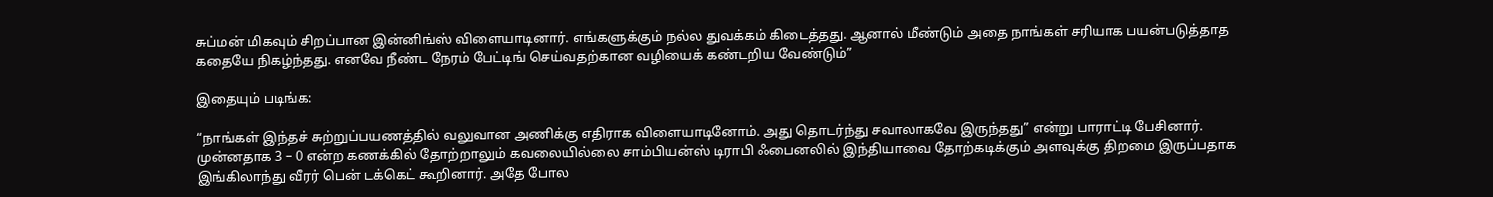சுப்மன் மிகவும் சிறப்பான இன்னிங்ஸ் விளையாடினார். எங்களுக்கும் நல்ல துவக்கம் கிடைத்தது. ஆனால் மீண்டும் அதை நாங்கள் சரியாக பயன்படுத்தாத கதையே நிகழ்ந்தது. எனவே நீண்ட நேரம் பேட்டிங் செய்வதற்கான வழியைக் கண்டறிய வேண்டும்”

இதையும் படிங்க:

“நாங்கள் இந்தச் சுற்றுப்பயணத்தில் வலுவான அணிக்கு எதிராக விளையாடினோம். அது தொடர்ந்து சவாலாகவே இருந்தது” என்று பாராட்டி பேசினார். முன்னதாக 3 – 0 என்ற கணக்கில் தோற்றாலும் கவலையில்லை சாம்பியன்ஸ் டிராபி ஃபைனலில் இந்தியாவை தோற்கடிக்கும் அளவுக்கு திறமை இருப்பதாக இங்கிலாந்து வீரர் பென் டக்கெட் கூறினார். அதே போல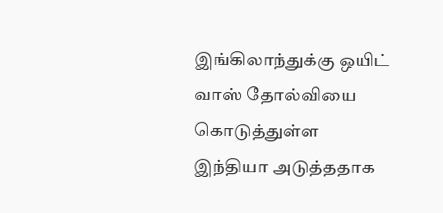இங்கிலாந்துக்கு ஒயிட் வாஸ் தோல்வியை கொடுத்துள்ள இந்தியா அடுத்ததாக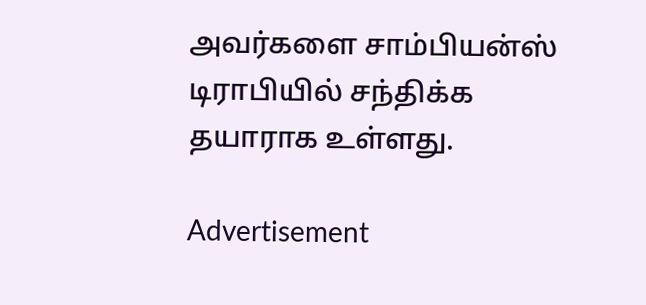அவர்களை சாம்பியன்ஸ் டிராபியில் சந்திக்க தயாராக உள்ளது.

Advertisement